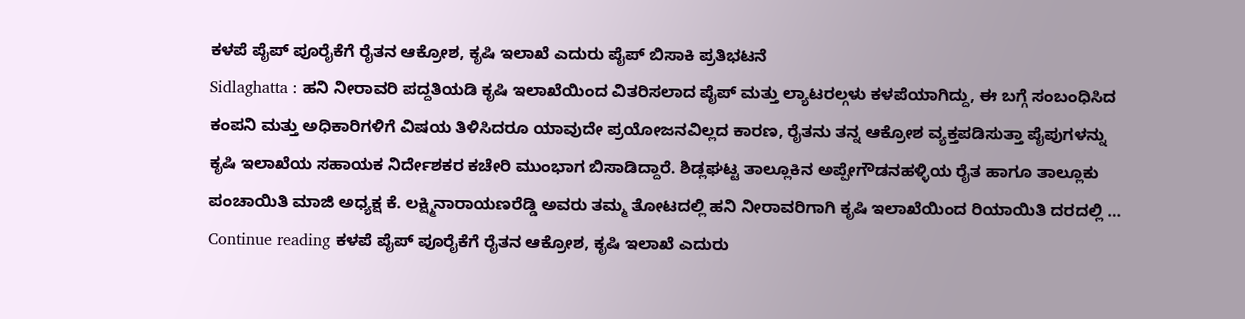ಕಳಪೆ ಪೈಪ್ ಪೂರೈಕೆಗೆ ರೈತನ ಆಕ್ರೋಶ, ಕೃಷಿ ಇಲಾಖೆ ಎದುರು ಪೈಪ್ ಬಿಸಾಕಿ ಪ್ರತಿಭಟನೆ
Sidlaghatta : ಹನಿ ನೀರಾವರಿ ಪದ್ದತಿಯಡಿ ಕೃಷಿ ಇಲಾಖೆಯಿಂದ ವಿತರಿಸಲಾದ ಪೈಪ್ ಮತ್ತು ಲ್ಯಾಟರಲ್ಗಳು ಕಳಪೆಯಾಗಿದ್ದು, ಈ ಬಗ್ಗೆ ಸಂಬಂಧಿಸಿದ ಕಂಪನಿ ಮತ್ತು ಅಧಿಕಾರಿಗಳಿಗೆ ವಿಷಯ ತಿಳಿಸಿದರೂ ಯಾವುದೇ ಪ್ರಯೋಜನವಿಲ್ಲದ ಕಾರಣ, ರೈತನು ತನ್ನ ಆಕ್ರೋಶ ವ್ಯಕ್ತಪಡಿಸುತ್ತಾ ಪೈಪುಗಳನ್ನು ಕೃಷಿ ಇಲಾಖೆಯ ಸಹಾಯಕ ನಿರ್ದೇಶಕರ ಕಚೇರಿ ಮುಂಭಾಗ ಬಿಸಾಡಿದ್ದಾರೆ. ಶಿಡ್ಲಘಟ್ಟ ತಾಲ್ಲೂಕಿನ ಅಪ್ಪೇಗೌಡನಹಳ್ಳಿಯ ರೈತ ಹಾಗೂ ತಾಲ್ಲೂಕು ಪಂಚಾಯಿತಿ ಮಾಜಿ ಅಧ್ಯಕ್ಷ ಕೆ. ಲಕ್ಷ್ಮಿನಾರಾಯಣರೆಡ್ಡಿ ಅವರು ತಮ್ಮ ತೋಟದಲ್ಲಿ ಹನಿ ನೀರಾವರಿಗಾಗಿ ಕೃಷಿ ಇಲಾಖೆಯಿಂದ ರಿಯಾಯಿತಿ ದರದಲ್ಲಿ … Continue reading ಕಳಪೆ ಪೈಪ್ ಪೂರೈಕೆಗೆ ರೈತನ ಆಕ್ರೋಶ, ಕೃಷಿ ಇಲಾಖೆ ಎದುರು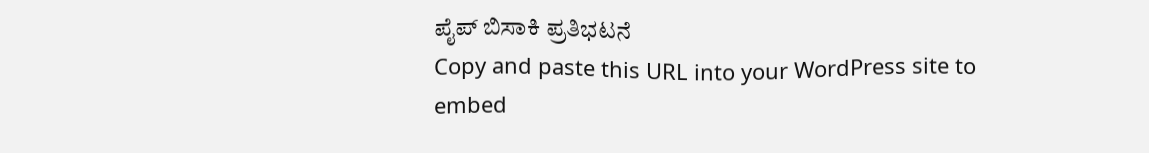ಪೈಪ್ ಬಿಸಾಕಿ ಪ್ರತಿಭಟನೆ
Copy and paste this URL into your WordPress site to embed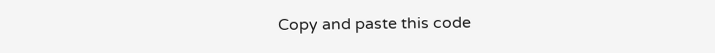Copy and paste this code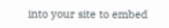into your site to embed